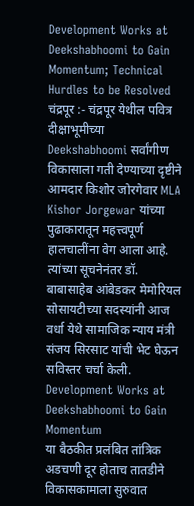Development Works at Deekshabhoomi to Gain Momentum; Technical Hurdles to be Resolved
चंद्रपूर :- चंद्रपूर येथील पवित्र दीक्षाभूमीच्या Deekshabhoomi सर्वांगीण विकासाला गती देण्याच्या दृष्टीने आमदार किशोर जोरगेवार MLA Kishor Jorgewar यांच्या पुढाकारातून महत्त्वपूर्ण हालचालींना वेग आला आहे. त्यांच्या सूचनेनंतर डॉ. बाबासाहेब आंबेडकर मेमोरियल सोसायटीच्या सदस्यांनी आज वर्धा येथे सामाजिक न्याय मंत्री संजय सिरसाट यांची भेट घेऊन सविस्तर चर्चा केली. Development Works at Deekshabhoomi to Gain Momentum
या बैठकीत प्रलंबित तांत्रिक अडचणी दूर होताच तातडीने विकासकामाला सुरुवात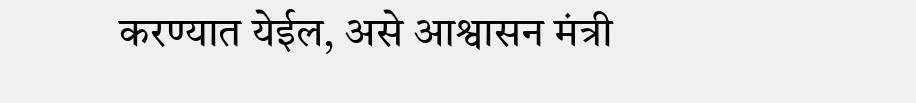करण्यात येईल, असे आश्वासन मंत्री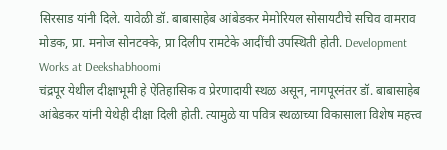सिरसाड यांनी दिले. यावेळी डॉ. बाबासाहेब आंबेडकर मेमोरियल सोसायटीचे सचिव वामराव मोडक, प्रा. मनोज सोनटक्के, प्रा दिलीप रामटेके आदींची उपस्थिती होती. Development Works at Deekshabhoomi
चंद्रपूर येथील दीक्षाभूमी हे ऐतिहासिक व प्रेरणादायी स्थळ असून, नागपूरनंतर डॉ. बाबासाहेब आंबेडकर यांनी येथेही दीक्षा दिली होती. त्यामुळे या पवित्र स्थळाच्या विकासाला विशेष महत्त्व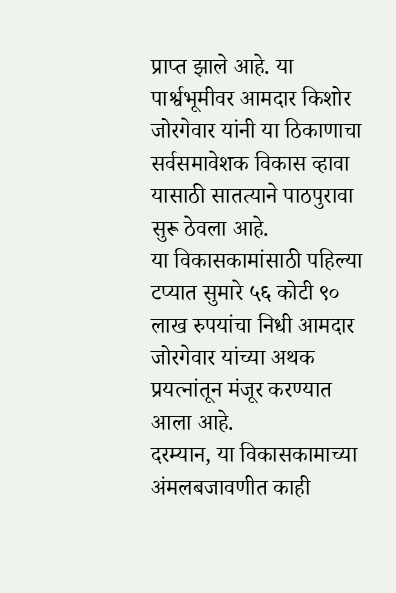प्राप्त झाले आहे. या पार्श्वभूमीवर आमदार किशोर जोरगेवार यांनी या ठिकाणाचा सर्वसमावेशक विकास व्हावा यासाठी सातत्याने पाठपुरावा सुरू ठेवला आहे.
या विकासकामांसाठी पहिल्या टप्यात सुमारे ५६ कोटी ९० लाख रुपयांचा निधी आमदार जोरगेवार यांच्या अथक प्रयत्नांतून मंजूर करण्यात आला आहे.
दरम्यान, या विकासकामाच्या अंमलबजावणीत काही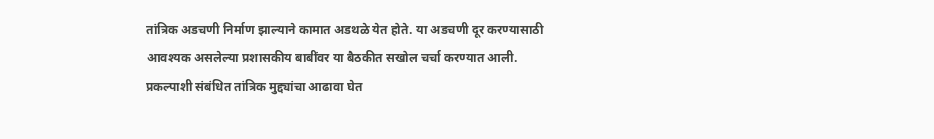तांत्रिक अडचणी निर्माण झाल्याने कामात अडथळे येत होते. या अडचणी दूर करण्यासाठी आवश्यक असलेल्या प्रशासकीय बाबींवर या बैठकीत सखोल चर्चा करण्यात आली.
प्रकल्पाशी संबंधित तांत्रिक मुद्द्यांचा आढावा घेत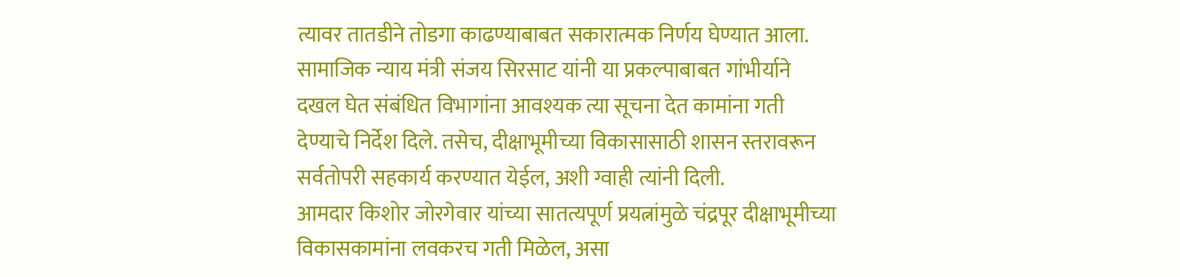त्यावर तातडीने तोडगा काढण्याबाबत सकारात्मक निर्णय घेण्यात आला.
सामाजिक न्याय मंत्री संजय सिरसाट यांनी या प्रकल्पाबाबत गांभीर्याने दखल घेत संबंधित विभागांना आवश्यक त्या सूचना देत कामांना गती देण्याचे निर्देश दिले. तसेच, दीक्षाभूमीच्या विकासासाठी शासन स्तरावरून सर्वतोपरी सहकार्य करण्यात येईल, अशी ग्वाही त्यांनी दिली.
आमदार किशोर जोरगेवार यांच्या सातत्यपूर्ण प्रयत्नांमुळे चंद्रपूर दीक्षाभूमीच्या विकासकामांना लवकरच गती मिळेल, असा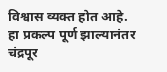विश्वास व्यक्त होत आहे.
हा प्रकल्प पूर्ण झाल्यानंतर चंद्रपूर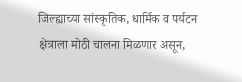जिल्ह्याच्या सांस्कृतिक, धार्मिक व पर्यटन क्षेत्राला मोठी चालना मिळणार असून,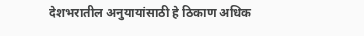देशभरातील अनुयायांसाठी हे ठिकाण अधिक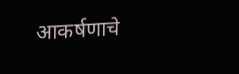आकर्षणाचे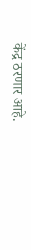केंद्र ठरणार आहे.